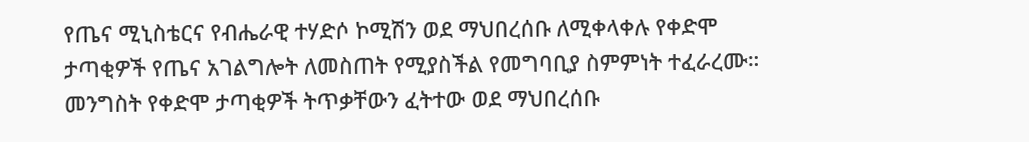የጤና ሚኒስቴርና የብሔራዊ ተሃድሶ ኮሚሽን ወደ ማህበረሰቡ ለሚቀላቀሉ የቀድሞ ታጣቂዎች የጤና አገልግሎት ለመስጠት የሚያስችል የመግባቢያ ስምምነት ተፈራረሙ።
መንግስት የቀድሞ ታጣቂዎች ትጥቃቸውን ፈትተው ወደ ማህበረሰቡ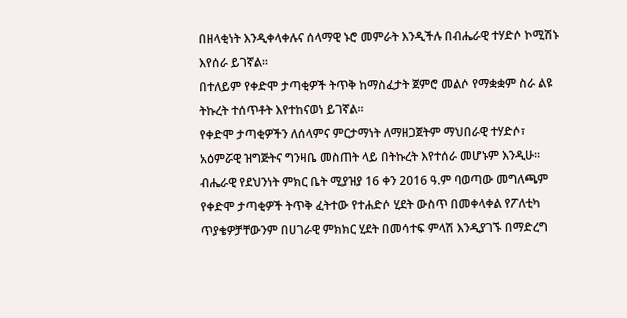በዘላቂነት እንዲቀላቀሉና ሰላማዊ ኑሮ መምራት እንዲችሉ በብሔራዊ ተሃድሶ ኮሚሽኑ እየሰራ ይገኛል፡፡
በተለይም የቀድሞ ታጣቂዎች ትጥቅ ከማስፈታት ጀምሮ መልሶ የማቋቋም ስራ ልዩ ትኩረት ተሰጥቶት እየተከናወነ ይገኛል።
የቀድሞ ታጣቂዎችን ለሰላምና ምርታማነት ለማዘጋጀትም ማህበራዊ ተሃድሶ፣ አዕምሯዊ ዝግጅትና ግንዛቤ መስጠት ላይ በትኩረት እየተሰራ መሆኑም እንዲሁ፡፡
ብሔራዊ የደህንነት ምክር ቤት ሚያዝያ 16 ቀን 2016 ዓ.ም ባወጣው መግለጫም የቀድሞ ታጣቂዎች ትጥቅ ፈትተው የተሐድሶ ሂደት ውስጥ በመቀላቀል የፖለቲካ ጥያቄዎቻቸውንም በሀገራዊ ምክክር ሂደት በመሳተፍ ምላሽ እንዲያገኙ በማድረግ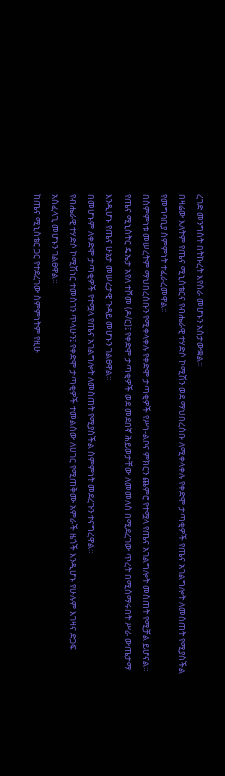ረገድ መንግስት በትኩረት እየሰራ መሆኑን አስታውቋል፡፡
በዛሬው እለትም የጤና ሚኒስቴርና የብሔራዊ ተሃድሶ ኮሚሽን ወደ ማህበረሰቡ ለሚቀላቀሉ የቀድሞ ታጣቂዎች የጤና አገልግሎት ለመስጠት የሚያስችል የመግባቢያ ስምምነት ተፈራረመዋል፡፡
በስምምነቱ መሠረትም ማህበረሰቡን የሚቀላቀሉ የቀድሞ ታጣቂዎች የሥነ-ልቦና ምክርን ጨምሮ የተሟላ የጤና አገልግሎት መስጠት የሚቻል ይሆናል።
የጤና ሚኒስትር ዴኤታ አየለ ተሾመ (ዶ/ር)፤ የቀድሞ ታጣቂዎች ወደ መደበኛ ሕይወታቸው ለመመለስ በሚደረገው ጥረት በሚሰማሩበት ሥራ ውጤታማ እንዲሆኑ የጤና ሁኔታ መሠረታዊ ጉዳይ መሆኑን ገልፀዋል።
በመሆኑም ለቀድሞ ታጣቂዎች የተሟላ የጤና አገልግሎት ለመስጠት የሚያስችል ስምምነት መደረጉን ተናግረዋል።
የብሔራዊ ተሃድሶ ኮሚሽነር ተመስገን ጥላሁን፤ የቀድሞ ታጣቂዎች ተመልሰው ለሀገር የሚጠቅሙ አምራች ዜጎች እንዲሆኑ የሁሉም እገዛና ድጋፍ አስፈላጊ መሆኑን ገልፀዋል።
ከጤና ሚኒስቴር ጋር የተደረገው ስምምነትም የዚሁ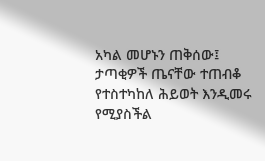አካል መሆኑን ጠቅሰው፤ ታጣቂዎች ጤናቸው ተጠብቆ የተስተካከለ ሕይወት እንዲመሩ የሚያስችል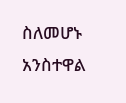ስለመሆኑ አንስተዋል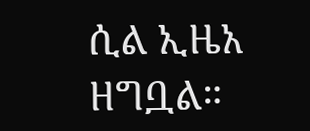ሲል ኢዜአ ዘግቧል።